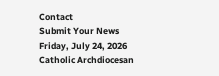Contact
Submit Your News
Friday, July 24, 2026
Catholic Archdiocesan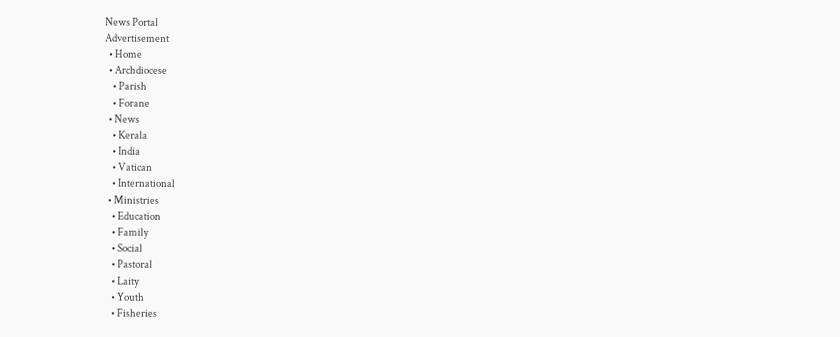News Portal
Advertisement
  • Home
  • Archdiocese
    • Parish
    • Forane
  • News
    • Kerala
    • India
    • Vatican
    • International
  • Ministries
    • Education
    • Family
    • Social
    • Pastoral
    • Laity
    • Youth
    • Fisheries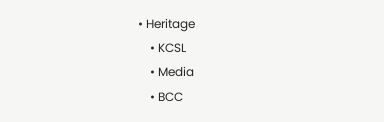• Heritage
    • KCSL
    • Media
    • BCC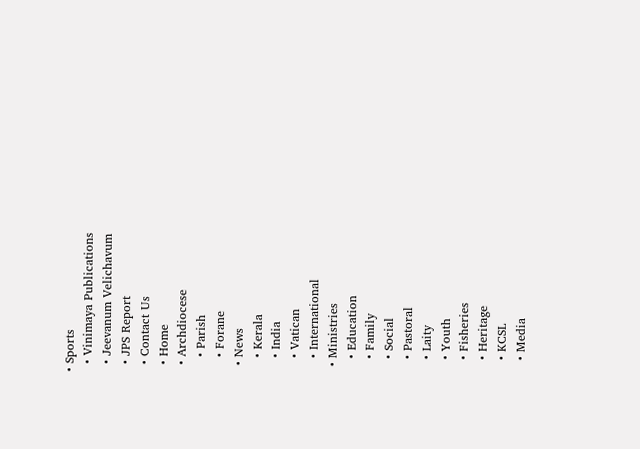• Sports
  • Vinimaya Publications
  • Jeevanum Velichavum
  • JPS Report
  • Contact Us
  • Home
  • Archdiocese
    • Parish
    • Forane
  • News
    • Kerala
    • India
    • Vatican
    • International
  • Ministries
    • Education
    • Family
    • Social
    • Pastoral
    • Laity
    • Youth
    • Fisheries
    • Heritage
    • KCSL
    • Media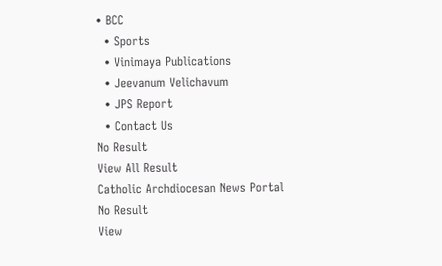• BCC
  • Sports
  • Vinimaya Publications
  • Jeevanum Velichavum
  • JPS Report
  • Contact Us
No Result
View All Result
Catholic Archdiocesan News Portal
No Result
View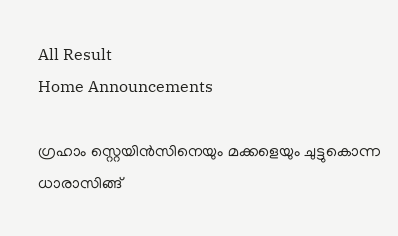All Result
Home Announcements

ഗ്രഹാം സ്റ്റെയിൻസിനെയും മക്കളെയും ചുട്ടുകൊന്ന ധാരാസിങ്ങ്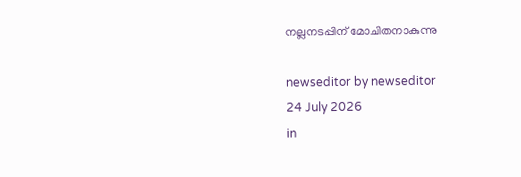നല്ലനടപ്പിന്‌ മോചിതനാകുന്നു

newseditor by newseditor
24 July 2026
in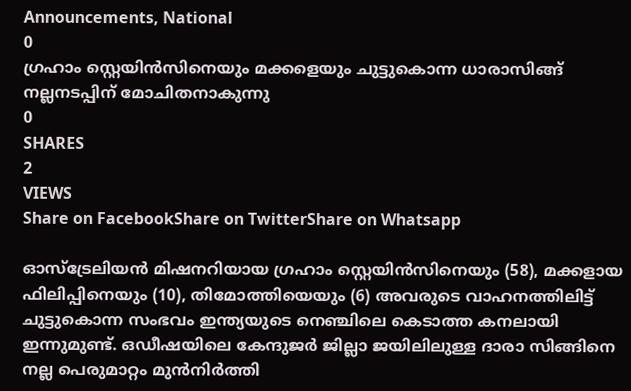Announcements, National
0
ഗ്രഹാം സ്റ്റെയിൻസിനെയും മക്കളെയും ചുട്ടുകൊന്ന ധാരാസിങ്ങ് നല്ലനടപ്പിന്‌ മോചിതനാകുന്നു
0
SHARES
2
VIEWS
Share on FacebookShare on TwitterShare on Whatsapp

ഓസ്‌ട്രേലിയൻ മിഷനറിയായ ഗ്രഹാം സ്റ്റെയിൻസിനെയും (58), മക്കളായ ഫിലിപ്പിനെയും (10), തിമോത്തിയെയും (6) അവരുടെ വാഹനത്തിലിട്ട് ചുട്ടുകൊന്ന സംഭവം ഇന്ത്യയുടെ നെഞ്ചിലെ കെടാത്ത കനലായി ഇന്നുമുണ്ട്. ഒഡീഷയിലെ കേന്ദുജർ ജില്ലാ ജയിലിലുള്ള ദാരാ സിങ്ങിനെ നല്ല പെരുമാറ്റം മുൻനിർത്തി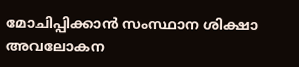മോചിപ്പിക്കാൻ സംസ്ഥാന ശിക്ഷാ അവലോകന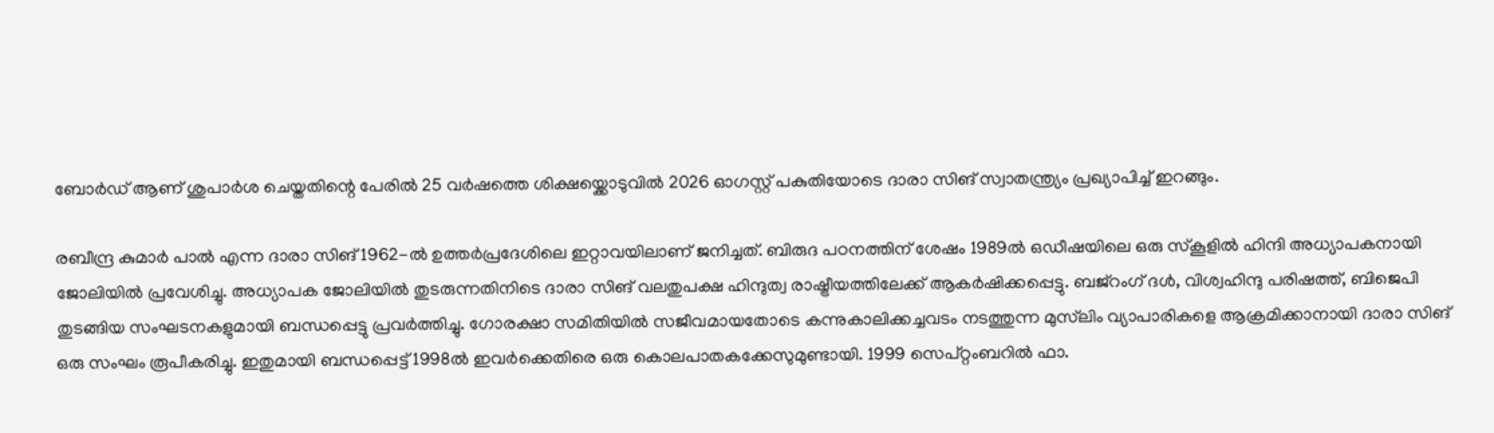ബോർഡ് ആണ് ശുപാർശ ചെയ്തതിന്റെ പേരിൽ 25 വർഷത്തെ ശിക്ഷയ്ക്കൊടുവിൽ 2026 ഓഗസ്റ്റ് പകുതിയോടെ ദാരാ സിങ് സ്വാതന്ത്ര്യം പ്രഖ്യാപിച്ച് ഇറങ്ങും.

രബീന്ദ്ര കുമാർ പാൽ എന്ന ദാരാ സിങ് 1962-ൽ ഉത്തർപ്രദേശിലെ ഇറ്റാവയിലാണ് ജനിച്ചത്. ബിരുദ പഠനത്തിന് ശേഷം 1989ൽ ഒഡീഷയിലെ ഒരു സ്കൂളിൽ ഹിന്ദി അധ്യാപകനായി ജോലിയിൽ പ്രവേശിച്ചു. അധ്യാപക ജോലിയിൽ തുടരുന്നതിനി‌‌ടെ ദാരാ സിങ് വലതുപക്ഷ ഹിന്ദുത്വ രാഷ്ട്രീയത്തിലേക്ക് ആകർഷിക്കപ്പെട്ടു. ബജ്‌റംഗ് ദൾ, വിശ്വഹിന്ദു പരിഷത്ത്, ബിജെപി തുടങ്ങിയ സംഘടനകളുമായി ബന്ധപ്പെട്ടു പ്രവർത്തിച്ചു. ഗോരക്ഷാ സമിതിയിൽ സജീവമായതോടെ കന്നുകാലിക്കച്ചവടം നടത്തുന്ന മുസ്‌ലിം വ്യാപാരികളെ ആക്രമിക്കാനായി ദാരാ സിങ് ഒരു സംഘം രൂപീകരിച്ചു. ഇതുമായി ബന്ധപ്പെട്ട് 1998ൽ ഇവർക്കെതിരെ ഒരു കൊലപാതകക്കേസുമുണ്ടായി. 1999 സെപ്റ്റംബറിൽ ഫാ.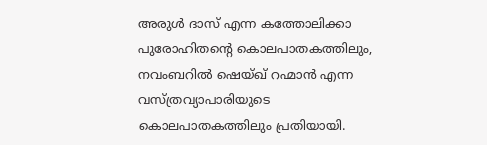അരുൾ ദാസ് എന്ന കത്തോലിക്കാ പുരോഹിതന്റെ കൊലപാതകത്തിലും, നവംബറിൽ ഷെയ്ഖ് റഹ്മാൻ എന്ന വസ്ത്രവ്യാപാരിയുടെ കൊലപാതകത്തിലും പ്രതിയായി.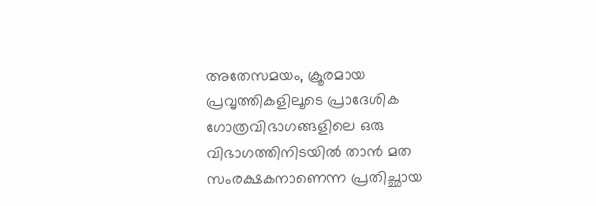അതേസമയം, ക്രൂരമായ പ്രവൃത്തികളിലൂടെ പ്രാദേശിക ഗോത്രവിഭാഗങ്ങളിലെ ഒരു വിഭാഗത്തിനിടയിൽ താൻ മത സംരക്ഷകനാണെന്ന പ്രതിച്ഛായ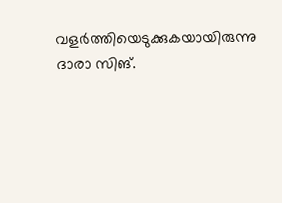വളർത്തിയെടുക്കുകയായിരുന്നു ദാരാ സിങ്.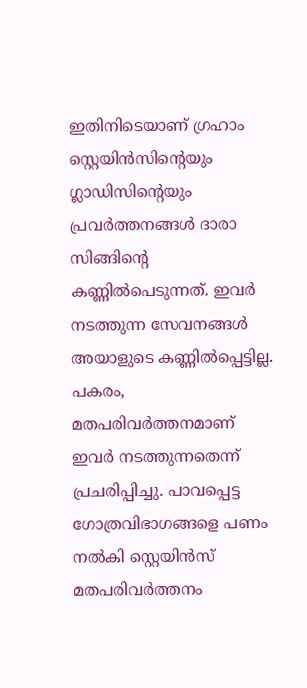ഇതിനിടെയാണ് ഗ്രഹാം സ്റ്റെയിൻസിന്റെയും ഗ്ലാഡിസിന്റെയും പ്രവർത്തനങ്ങൾ ദാരാ സിങ്ങിന്റെ കണ്ണിൽപെടുന്നത്. ഇവർ നടത്തുന്ന സേവനങ്ങൾ അയാളുടെ കണ്ണിൽപ്പെട്ടില്ല. പകരം, മതപരിവർത്തനമാണ് ഇവർ നടത്തുന്നതെന്ന് പ്രചരിപ്പിച്ചു. പാവപ്പെട്ട ഗോത്രവിഭാഗങ്ങളെ പണം നൽകി സ്റ്റെയിൻസ് മതപരിവർത്തനം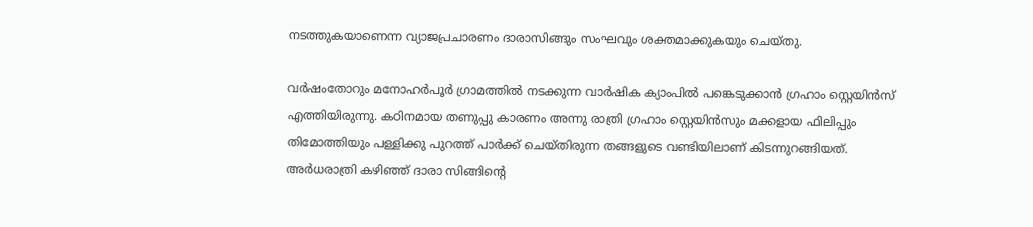നടത്തുകയാണെന്ന വ്യാജപ്രചാരണം ദാരാസിങ്ങും സംഘവും ശക്തമാക്കുകയും ചെയ്തു.

വർഷംതോറും മനോഹർപൂർ ഗ്രാമത്തിൽ നടക്കുന്ന വാർഷിക ക്യാംപിൽ പങ്കെടുക്കാൻ ഗ്രഹാം സ്റ്റെയിൻസ് എത്തിയിരുന്നു. കഠിനമായ തണുപ്പു കാരണം അന്നു രാത്രി ഗ്രഹാം സ്റ്റെയിൻസും മക്കളായ ഫിലിപ്പും തിമോത്തിയും പള്ളിക്കു പുറത്ത് പാർക്ക് ചെയ്തിരുന്ന തങ്ങളുടെ വണ്ടിയിലാണ് കിടന്നുറങ്ങിയത്. അർധരാത്രി കഴിഞ്ഞ് ദാരാ സിങ്ങിന്റെ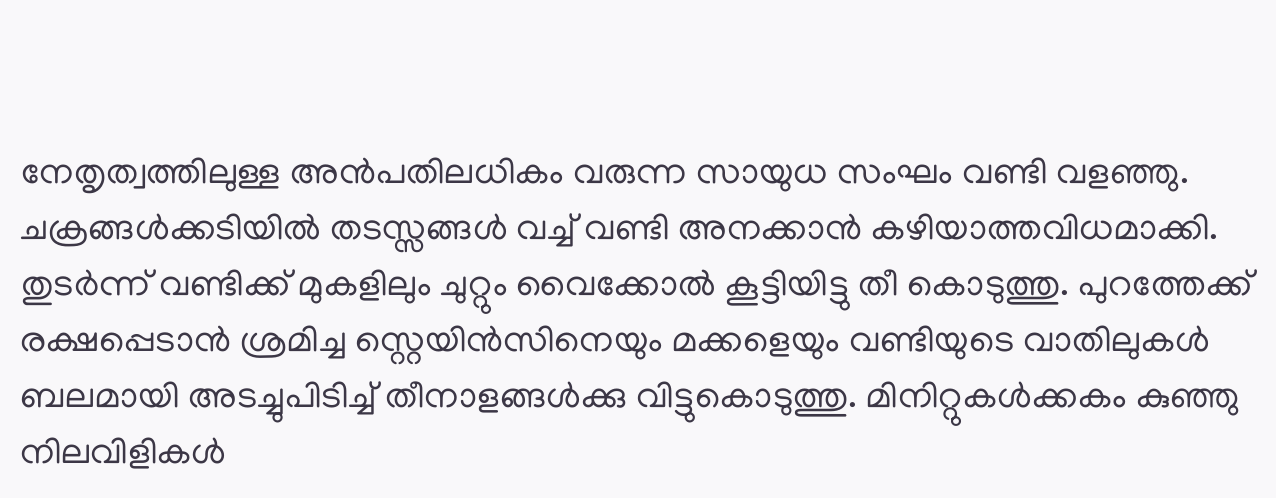നേതൃത്വത്തിലുള്ള അൻപതിലധികം വരുന്ന സായുധ സംഘം വണ്ടി വളഞ്ഞു. ചക്രങ്ങൾക്കടിയിൽ തടസ്സങ്ങൾ വച്ച് വണ്ടി അനക്കാൻ കഴിയാത്തവിധമാക്കി. തുടർന്ന് വണ്ടിക്ക് മുകളിലും ചുറ്റും വൈക്കോൽ കൂട്ടിയിട്ടു തീ കൊടുത്തു. പുറത്തേക്ക് രക്ഷപ്പെടാൻ ശ്രമിച്ച സ്റ്റെയിൻസിനെയും മക്കളെയും വണ്ടിയുടെ വാതിലുകൾ ബലമായി അടച്ചുപിടിച്ച് തീനാളങ്ങൾക്കു വിട്ടുകൊടുത്തു. മിനിറ്റുകൾക്കകം കുഞ്ഞു നിലവിളികൾ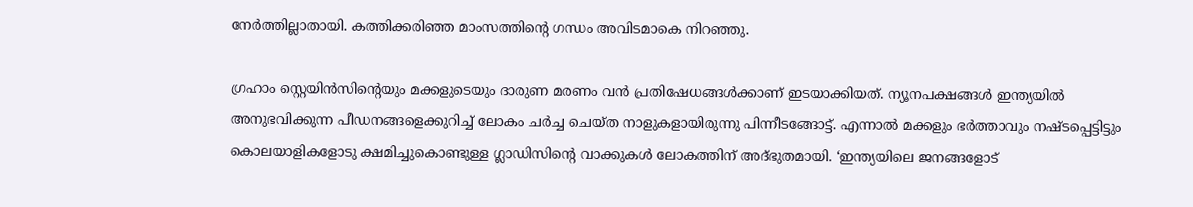നേർത്തില്ലാതായി. കത്തിക്കരിഞ്ഞ മാംസത്തിന്റെ ഗന്ധം അവിടമാകെ നിറഞ്ഞു.

ഗ്രഹാം സ്റ്റെയിൻസിന്റെയും മക്കളുടെയും ദാരുണ മരണം വൻ പ്രതിഷേധങ്ങൾക്കാണ് ഇടയാക്കിയത്. ന്യൂനപക്ഷങ്ങൾ ഇന്ത്യയിൽ അനുഭവിക്കുന്ന പീഡനങ്ങളെക്കുറിച്ച് ലോകം ചർച്ച ചെയ്ത നാളുകളായിരുന്നു പിന്നീടങ്ങോട്ട്. എന്നാൽ‍ മക്കളും ഭർത്താവും നഷ്ടപ്പെട്ടിട്ടും കൊലയാളികളോടു ക്ഷമിച്ചുകൊണ്ടുള്ള ഗ്ലാഡിസിന്റെ വാക്കുകൾ ലോകത്തിന് അദ്ഭുതമായി. ‘ഇന്ത്യയിലെ ജനങ്ങളോട്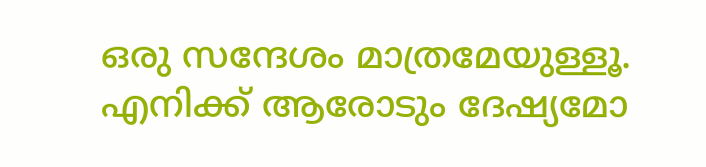ഒരു സന്ദേശം മാത്രമേയുള്ളൂ. എനിക്ക് ആരോടും ദേഷ്യമോ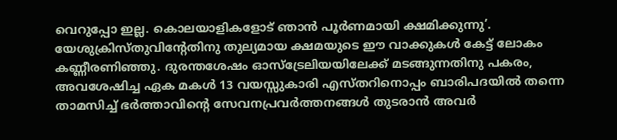വെറുപ്പോ ഇല്ല. കൊലയാളികളോട് ഞാൻ പൂർണമായി ക്ഷമിക്കുന്നു’. യേശുക്രിസ്തുവിന്റേതിനു തുല്യമായ ക്ഷമയുടെ ഈ വാക്കുകൾ കേട്ട് ലോകം കണ്ണീരണിഞ്ഞു. ദുരന്തശേഷം ഓസ്‌ട്രേലിയയിലേക്ക് മടങ്ങുന്നതിനു പകരം, അവശേഷിച്ച ഏക മകൾ 13 വയസ്സുകാരി എസ്തറിനൊപ്പം ബാരിപദയിൽ തന്നെ താമസിച്ച് ഭർത്താവിന്റെ സേവനപ്രവർത്തനങ്ങൾ തുടരാൻ അവർ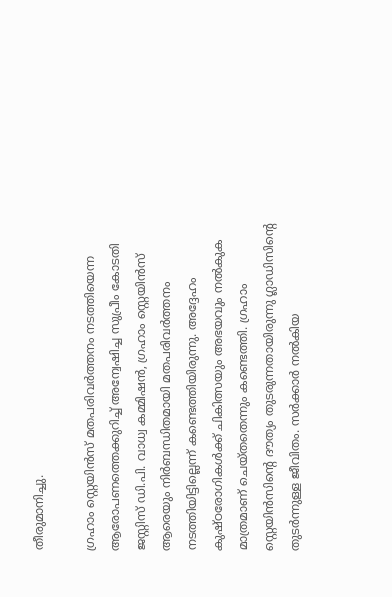തീരുമാനിച്ചു.

ഗ്രഹാം സ്റ്റെയിൻസ് മതപരിവർത്തനം നടത്തിയെന്ന ആരോപണത്തെക്കുറിച്ച് അന്വേഷിച്ച സുപ്രീം കോടതി ജസ്റ്റിസ് ഡി.പി. വാധ്വ കമ്മിഷൻ, ഗ്രഹാം സ്റ്റെയിൻസ് ആരെയും നിർബന്ധിതമായി മതപരിവർത്തനം നടത്തിയിട്ടില്ലെന്ന് കണ്ടെത്തിയിരുന്നു. അദ്ദേഹം കുഷ്ഠരോഗികൾക്ക് ചികിത്സയും അഭയവും നൽകുക മാത്രമാണ് ചെയ്തതെന്നും കണ്ടെത്തി. ഗ്രഹാം സ്റ്റെയിൻസിന്റെ ദൗത്യം തുടരുന്നതായിരുന്നു ഗ്ലാഡിസിന്റെ തുടർന്നുള്ള ജീവിതം. സർക്കാർ നൽകിയ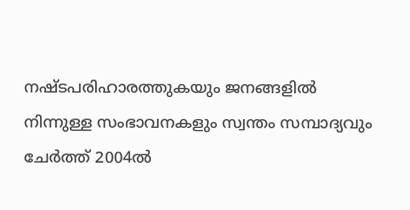നഷ്ടപരിഹാരത്തുകയും ജനങ്ങളിൽ നിന്നുള്ള സംഭാവനകളും സ്വന്തം സമ്പാദ്യവും ചേർത്ത് 2004ൽ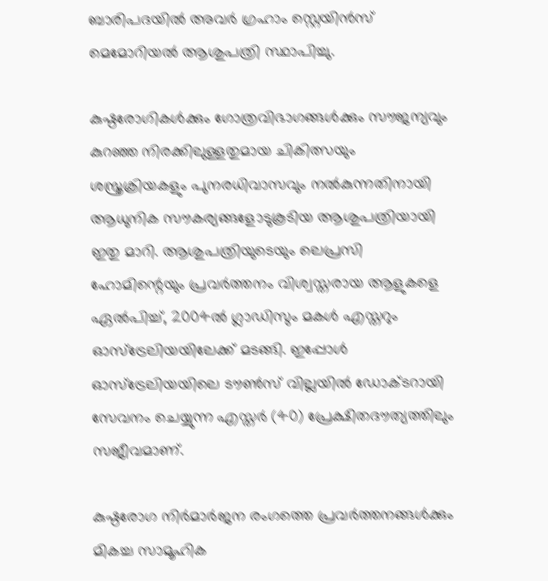ബാരിപദയിൽ അവർ ഗ്രഹാം സ്റ്റെയിൻസ് മെമോറിയൽ ആശുപത്രി സ്ഥാപിച്ചു.

കുഷ്ഠരോഗികൾക്കും ഗോത്രവിഭാഗങ്ങൾക്കും സൗജന്യവും കുറഞ്ഞ നിരക്കിലുള്ളതുമായ ചികിത്സയും ശസ്ത്രക്രിയകളും പുനരധിവാസവും നൽകുന്നതിനായി ആധുനിക സൗകര്യങ്ങളോടുകൂടിയ ആശുപത്രിയായി ഇതു മാറി. ആശുപത്രിയുടെയും ലെപ്രസി ഹോമിന്റെയും പ്രവർത്തനം വിശ്വസ്തരായ ആളുകളെ ഏൽപിച്ച്, 2004ൽ ഗ്ലാഡിസും മകൾ എസ്തറും ഓസ്‌ട്രേലിയയിലേക്ക് മടങ്ങി. ഇപ്പോൾ ഓസ്ട്രേലിയയിലെ ടൗൺസ് വില്ലയിൽ ഡോക്ടറായി സേവനം ചെയ്യുന്ന എസ്തർ (40) പ്രേക്ഷിതദൗത്യത്തിലും സജീവമാണ്.

കുഷ്ഠരോഗ നിർമാർജന രംഗത്തെ പ്രവർത്തനങ്ങൾക്കും മികച്ച സാമൂഹിക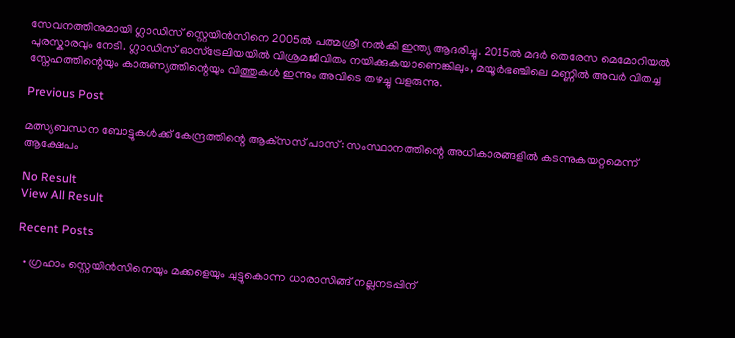സേവനത്തിനുമായി ഗ്ലാഡിസ് സ്റ്റെയിൻസിനെ 2005ൽ പത്മശ്രീ നൽകി ഇന്ത്യ ആദരിച്ചു. 2015ൽ മദർ തെരേസ മെമോറിയൽ പുരസ്കാരവും നേടി. ഗ്ലാഡിസ് ഓസ്‌ട്രേലിയയിൽ വിശ്രമജീവിതം നയിക്കുകയാണെങ്കിലും, മയൂർഭഞ്ചിലെ മണ്ണിൽ അവർ വിതച്ച സ്നേഹത്തിന്റെയും കാരുണ്യത്തിന്റെയും വിത്തുകൾ ഇന്നും അവിടെ തഴച്ചു വളരുന്നു.

Previous Post

മത്സ്യബന്ധന ബോട്ടുകള്‍ക്ക് കേന്ദ്രത്തിന്റെ ആക്‌സസ് പാസ്: സംസ്ഥാനത്തിന്റെ അധികാരങ്ങളില്‍ കടന്നുകയറ്റമെന്ന് ആക്ഷേപം

No Result
View All Result

Recent Posts

  • ഗ്രഹാം സ്റ്റെയിൻസിനെയും മക്കളെയും ചുട്ടുകൊന്ന ധാരാസിങ്ങ് നല്ലനടപ്പിന്‌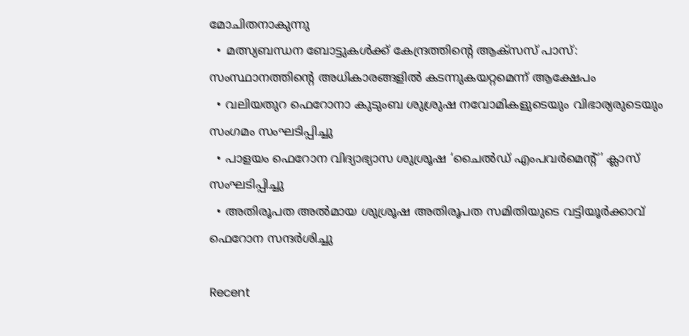മോചിതനാകുന്നു
  • മത്സ്യബന്ധന ബോട്ടുകള്‍ക്ക് കേന്ദ്രത്തിന്റെ ആക്‌സസ് പാസ്: സംസ്ഥാനത്തിന്റെ അധികാരങ്ങളില്‍ കടന്നുകയറ്റമെന്ന് ആക്ഷേപം
  • വലിയതുറ ഫെറോനാ കുടുംബ ശുശ്രുഷ നവോമികളുടെയും വിഭാര്യരുടെയും സംഗമം സംഘടിപ്പിച്ചു
  • പാളയം ഫെറോന വിദ്യാഭ്യാസ ശുശ്രൂഷ ‘ചൈൽഡ് എംപവർമെന്റ്’ ക്ലാസ് സംഘടിപ്പിച്ചു
  • അതിരൂപത അൽമായ ശുശ്രൂഷ അതിരൂപത സമിതിയുടെ വട്ടിയൂർക്കാവ് ഫെറോന സന്ദർശിച്ചു

Recent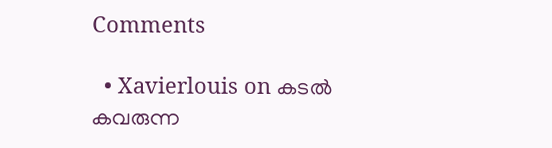Comments

  • Xavierlouis on കടല്‍ കവരുന്ന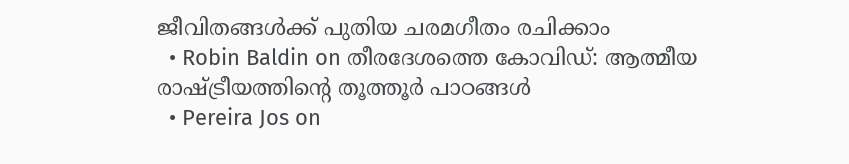ജീവിതങ്ങള്‍ക്ക് പുതിയ ചരമഗീതം രചിക്കാം
  • Robin Baldin on തീരദേശത്തെ കോവിഡ്: ആത്മീയ രാഷ്ട്രീയത്തിന്റെ തൂത്തൂര്‍ പാഠങ്ങൾ
  • Pereira Jos on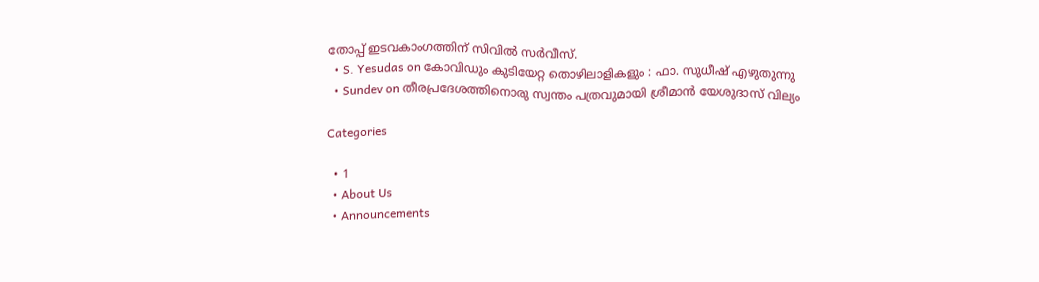തോപ്പ് ഇടവകാംഗത്തിന് സിവിൽ സർവീസ്.
  • S. Yesudas on കോവിഡും കുടിയേറ്റ തൊഴിലാളികളും : ഫാ. സുധീഷ് എഴുതുന്നു
  • Sundev on തീരപ്രദേശത്തിനൊരു സ്വന്തം പത്രവുമായി ശ്രീമാന്‍ യേശുദാസ് വില്യം

Categories

  • 1
  • About Us
  • Announcements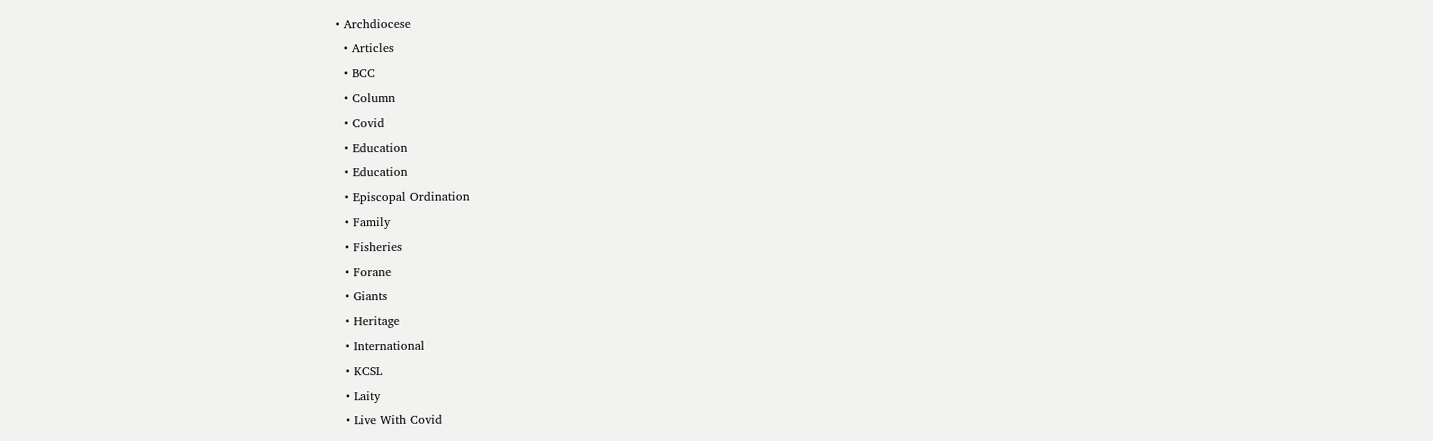• Archdiocese
  • Articles
  • BCC
  • Column
  • Covid
  • Education
  • Education
  • Episcopal Ordination
  • Family
  • Fisheries
  • Forane
  • Giants
  • Heritage
  • International
  • KCSL
  • Laity
  • Live With Covid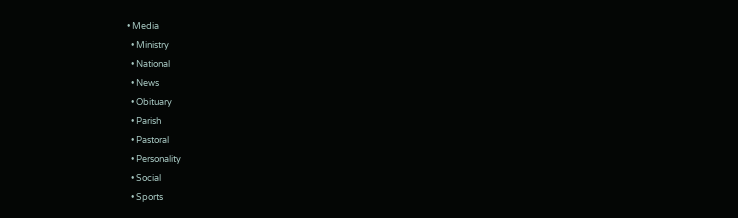• Media
  • Ministry
  • National
  • News
  • Obituary
  • Parish
  • Pastoral
  • Personality
  • Social
  • Sports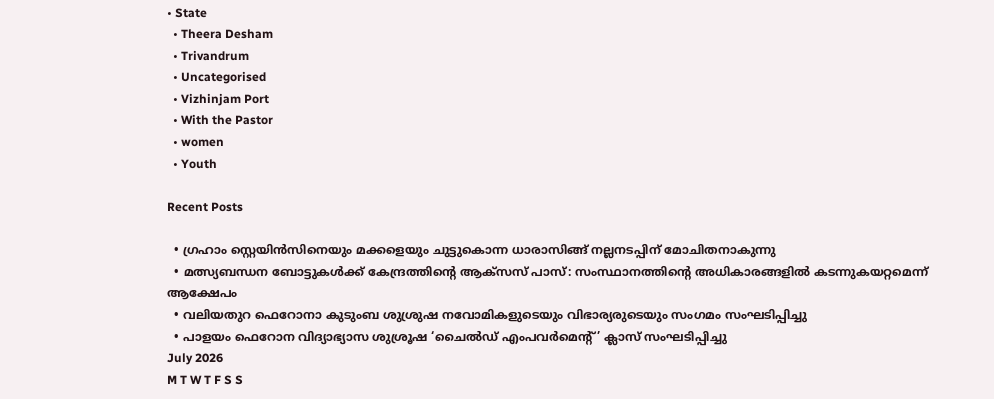• State
  • Theera Desham
  • Trivandrum
  • Uncategorised
  • Vizhinjam Port
  • With the Pastor
  • women
  • Youth

Recent Posts

  • ഗ്രഹാം സ്റ്റെയിൻസിനെയും മക്കളെയും ചുട്ടുകൊന്ന ധാരാസിങ്ങ് നല്ലനടപ്പിന്‌ മോചിതനാകുന്നു
  • മത്സ്യബന്ധന ബോട്ടുകള്‍ക്ക് കേന്ദ്രത്തിന്റെ ആക്‌സസ് പാസ്: സംസ്ഥാനത്തിന്റെ അധികാരങ്ങളില്‍ കടന്നുകയറ്റമെന്ന് ആക്ഷേപം
  • വലിയതുറ ഫെറോനാ കുടുംബ ശുശ്രുഷ നവോമികളുടെയും വിഭാര്യരുടെയും സംഗമം സംഘടിപ്പിച്ചു
  • പാളയം ഫെറോന വിദ്യാഭ്യാസ ശുശ്രൂഷ ‘ചൈൽഡ് എംപവർമെന്റ്’ ക്ലാസ് സംഘടിപ്പിച്ചു
July 2026
M T W T F S S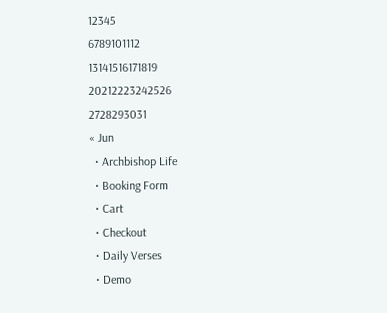12345
6789101112
13141516171819
20212223242526
2728293031
« Jun
  • Archbishop Life
  • Booking Form
  • Cart
  • Checkout
  • Daily Verses
  • Demo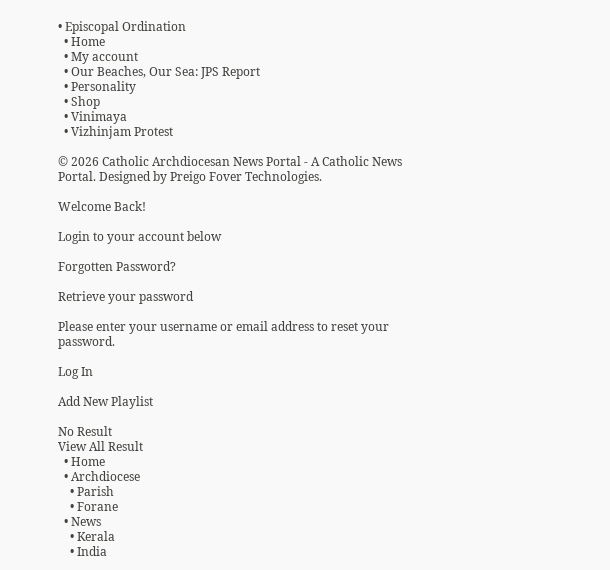• Episcopal Ordination
  • Home
  • My account
  • Our Beaches, Our Sea: JPS Report
  • Personality
  • Shop
  • Vinimaya
  • Vizhinjam Protest

© 2026 Catholic Archdiocesan News Portal - A Catholic News Portal. Designed by Preigo Fover Technologies.

Welcome Back!

Login to your account below

Forgotten Password?

Retrieve your password

Please enter your username or email address to reset your password.

Log In

Add New Playlist

No Result
View All Result
  • Home
  • Archdiocese
    • Parish
    • Forane
  • News
    • Kerala
    • India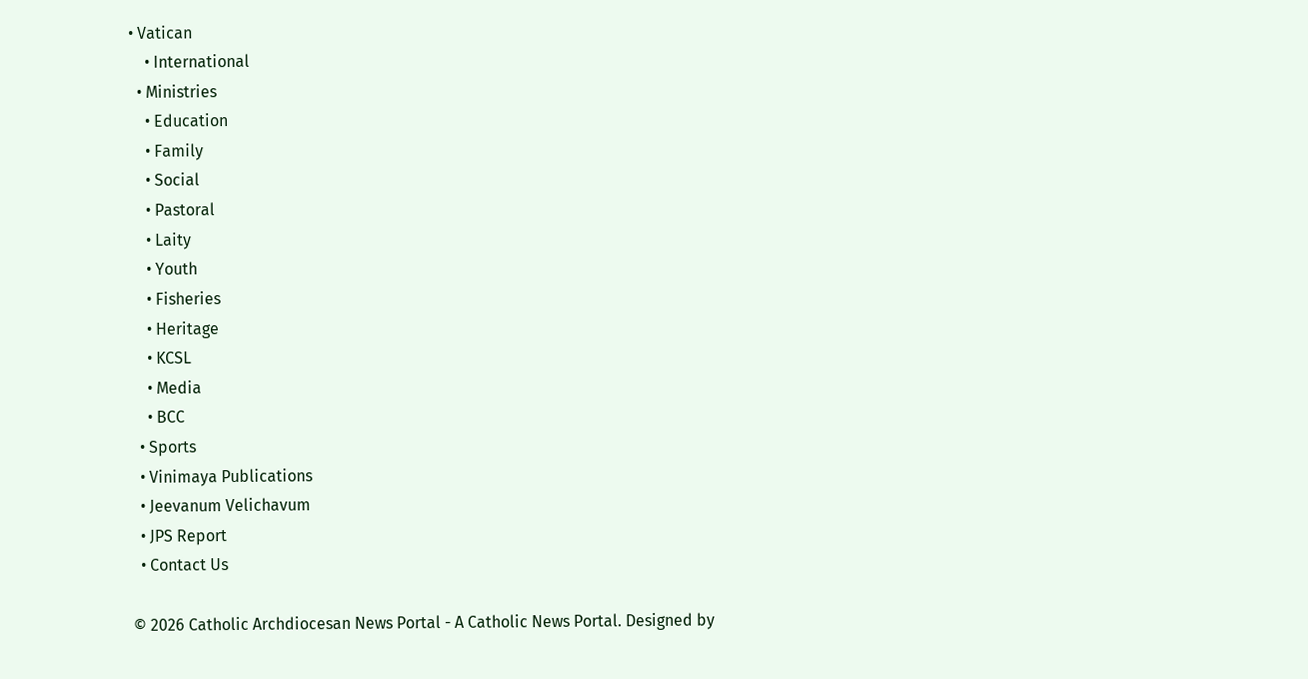• Vatican
    • International
  • Ministries
    • Education
    • Family
    • Social
    • Pastoral
    • Laity
    • Youth
    • Fisheries
    • Heritage
    • KCSL
    • Media
    • BCC
  • Sports
  • Vinimaya Publications
  • Jeevanum Velichavum
  • JPS Report
  • Contact Us

© 2026 Catholic Archdiocesan News Portal - A Catholic News Portal. Designed by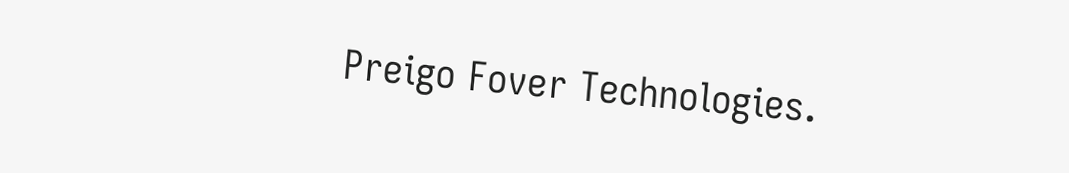Preigo Fover Technologies.